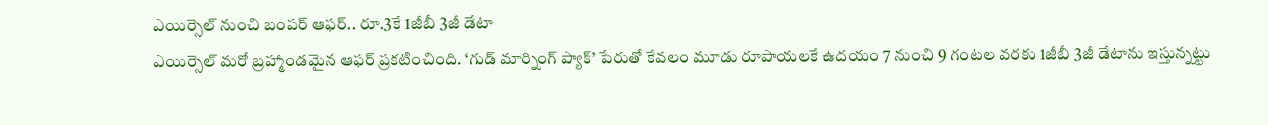ఎయిర్సెల్ నుంచి బంపర్ ఆఫర్.. రూ.3కే 1జీబీ 3జీ డేటా
ఎయిర్సెల్ మరో బ్రహ్మాండమైన ఆఫర్ ప్రకటించింది. ‘గుడ్ మార్నింగ్ ప్యాక్’ పేరుతో కేవలం మూడు రూపాయలకే ఉదయం 7 నుంచి 9 గంటల వరకు 1జీబీ 3జీ డేటాను ఇస్తున్నట్టు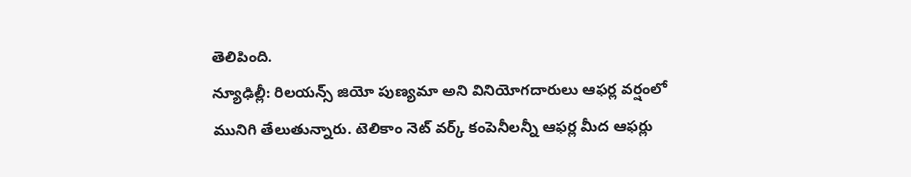తెలిపింది.
న్యూఢిల్లీ: రిలయన్స్ జియో పుణ్యమా అని వినియోగదారులు ఆఫర్ల వర్షంలో మునిగి తేలుతున్నారు. టెలికాం నెట్ వర్క్ కంపెనీలన్నీ ఆఫర్ల మీద ఆఫర్లు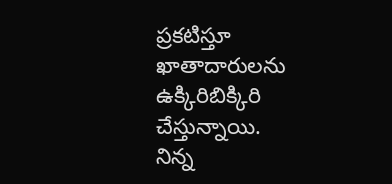ప్రకటిస్తూ ఖాతాదారులను ఉక్కిరిబిక్కిరి చేస్తున్నాయి.
నిన్న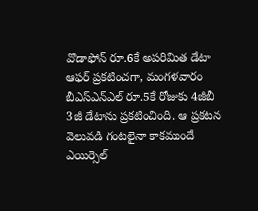వొడాఫోన్ రూ.6కే అపరిమిత డేటా ఆఫర్ ప్రకటించగా, మంగళవారం బీఎస్ఎన్ఎల్ రూ.5కే రోజుకు 4జీబీ 3జీ డేటాను ప్రకటించింది. ఆ ప్రకటన వెలువడి గంటలైనా కాకముందే ఎయిర్సెల్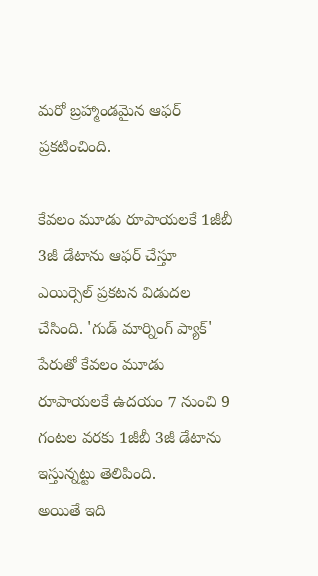మరో బ్రహ్మాండమైన ఆఫర్ ప్రకటించింది.

కేవలం మూడు రూపాయలకే 1జీబీ 3జీ డేటాను ఆఫర్ చేస్తూ ఎయిర్సెల్ ప్రకటన విడుదల చేసింది. 'గుడ్ మార్నింగ్ ప్యాక్' పేరుతో కేవలం మూడు రూపాయలకే ఉదయం 7 నుంచి 9 గంటల వరకు 1జీబీ 3జీ డేటాను ఇస్తున్నట్టు తెలిపింది.
అయితే ఇది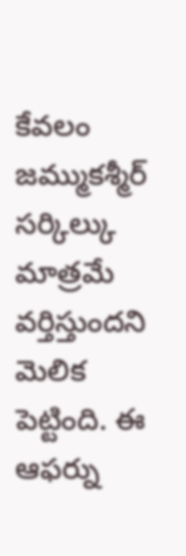కేవలం జమ్ముకశ్మీర్ సర్కిల్కు మాత్రమే వర్తిస్తుందని మెలిక పెట్టింది. ఈ ఆఫర్ను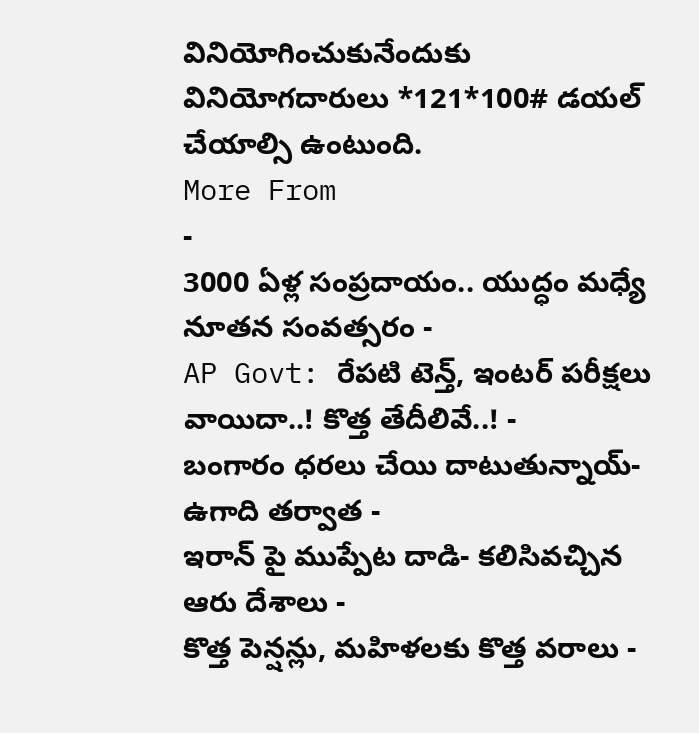వినియోగించుకునేందుకు వినియోగదారులు *121*100# డయల్ చేయాల్సి ఉంటుంది.
More From
-
3000 ఏళ్ల సంప్రదాయం.. యుద్ధం మధ్యే నూతన సంవత్సరం -
AP Govt: రేపటి టెన్త్, ఇంటర్ పరీక్షలు వాయిదా..! కొత్త తేదీలివే..! -
బంగారం ధరలు చేయి దాటుతున్నాయ్- ఉగాది తర్వాత -
ఇరాన్ పై ముప్పేట దాడి- కలిసివచ్చిన ఆరు దేశాలు -
కొత్త పెన్షన్లు, మహిళలకు కొత్త వరాలు -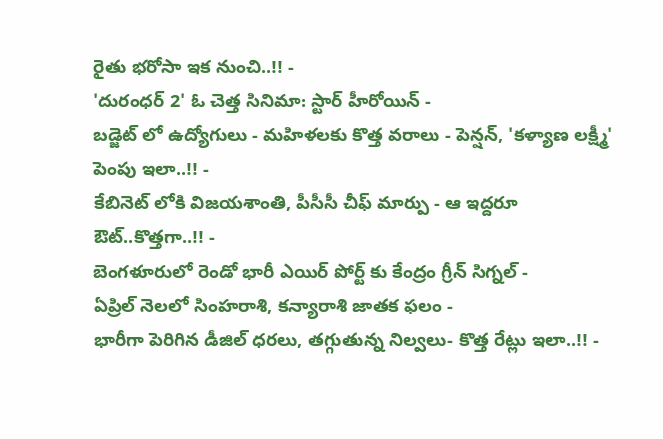రైతు భరోసా ఇక నుంచి..!! -
'దురంధర్ 2' ఓ చెత్త సినిమా: స్టార్ హీరోయిన్ -
బడ్జెట్ లో ఉద్యోగులు - మహిళలకు కొత్త వరాలు - పెన్షన్, 'కళ్యాణ లక్ష్మీ' పెంపు ఇలా..!! -
కేబినెట్ లోకి విజయశాంతి, పీసీసీ చీఫ్ మార్పు - ఆ ఇద్దరూ ఔట్..కొత్తగా..!! -
బెంగళూరులో రెండో భారీ ఎయిర్ పోర్ట్ కు కేంద్రం గ్రీన్ సిగ్నల్ -
ఏప్రిల్ నెలలో సింహరాశి, కన్యారాశి జాతక ఫలం -
భారీగా పెరిగిన డీజిల్ ధరలు, తగ్గుతున్న నిల్వలు- కొత్త రేట్లు ఇలా..!! -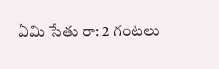ఏమి సేతు రా: 2 గంటలు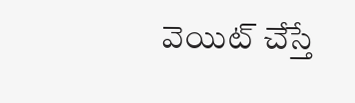వెయిట్ చేస్తే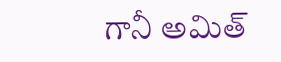గానీ అమిత్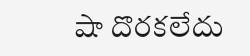షా దొరకలేదు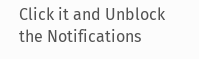Click it and Unblock the Notifications